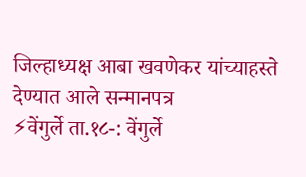जिल्हाध्यक्ष आबा खवणेकर यांच्याहस्ते देण्यात आले सन्मानपत्र
⚡वेंगुर्ले ता.१८-: वेंगुर्ले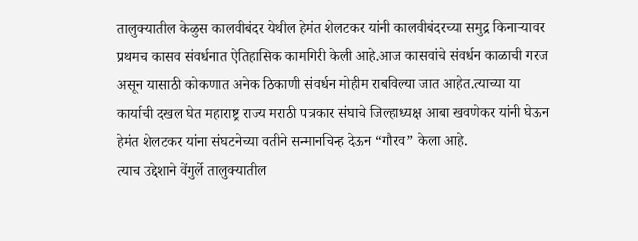तालुक्यातील केळुस कालवीबंदर येथील हेमंत शेलटकर यांनी कालवीबंदरच्या समुद्र किनाऱ्यावर प्रथमच कासव संवर्धनात ऐतिहासिक कामगिरी केली आहे.आज कासवांचे संवर्धन काळाची गरज असून यासाठी कोकणात अनेक ठिकाणी संवर्धन मोहीम राबविल्या जात आहेत.त्याच्या या कार्याची दखल घेत महाराष्ट्र राज्य मराठी पत्रकार संघाचे जिल्हाध्यक्ष आबा खवणेकर यांनी घेऊन हेमंत शेलटकर यांना संघटनेच्या वतीने सन्मानचिन्ह देऊन “गौरव” केला आहे.
त्याच उद्देशाने वेंगुर्ले तालुक्यातील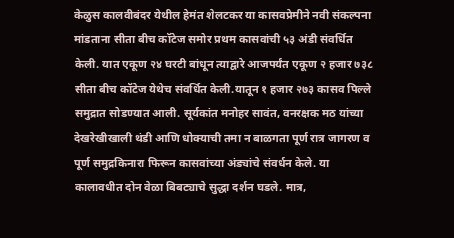केळुस कालवीबंदर येथील हेमंत शेलटकर या कासवप्रेमीने नवी संकल्पना मांडताना सीता बीच कॉटेज समोर प्रथम कासवांची ५३ अंडी संवर्धित केली. यात एकूण २४ घरटी बांधून त्याद्वारे आजपर्यंत एकूण २ हजार ७३८
सीता बीच कॉटेज येथेच संवर्धित केली.यातून १ हजार २७३ कासव पिल्ले समुद्रात सोडण्यात आली. सूर्यकांत मनोहर सावंत, वनरक्षक मठ यांच्या देखरेखीखाली थंडी आणि धोक्याची तमा न बाळगता पूर्ण रात्र जागरण व पूर्ण समुद्रकिनारा फिरून कासवांच्या अंड्यांचे संवर्धन केले. या कालावधीत दोन वेळा बिबट्याचे सुद्धा दर्शन घडले. मात्र,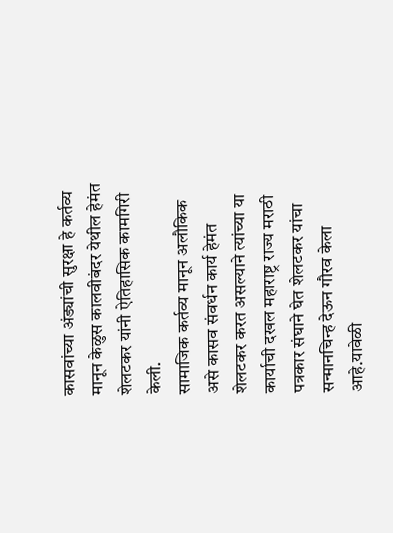कासवांच्या अंड्यांची सुरक्षा हे कर्तव्य मानून केळुस कालवीबंदर येथील हेमंत शेलटकर यांनी ऐतिहासिक कामगिरी केली.
सामाजिक कर्तव्य मानून अलौकिक असे कासव संवर्धन कार्य हेमंत शेलटकर करत असल्याने त्यांच्या या कार्याची दखल महाराष्ट्र राज्य मराठी पत्रकार संघाने घेत शेलटकर यांचा सन्मानचिन्ह देऊन गौरव केला आहे.यावेळी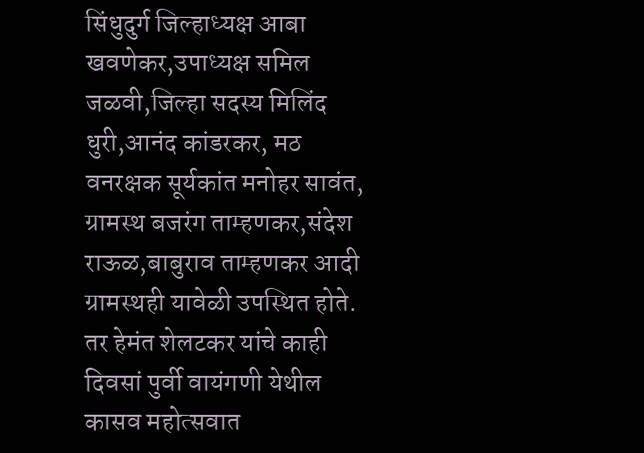सिंधुदुर्ग जिल्हाध्यक्ष आबा खवणेकर,उपाध्यक्ष समिल जळवी,जिल्हा सदस्य मिलिंद धुरी,आनंद कांडरकर, मठ वनरक्षक सूर्यकांत मनोहर सावंत, ग्रामस्थ बजरंग ताम्हणकर,संदेश राऊळ,बाबुराव ताम्हणकर आदी ग्रामस्थही यावेळी उपस्थित होते.
तर हेमंत शेलटकर यांचे काही दिवसां पुर्वी वायंगणी येथील कासव महोत्सवात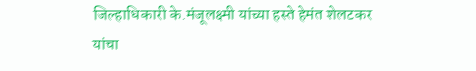जिल्हाधिकारी के.मंजूलक्ष्मी यांच्या हस्ते हेमंत शेलटकर यांचा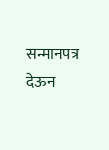सन्मानपत्र देऊन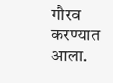गौरव करण्यात आला.